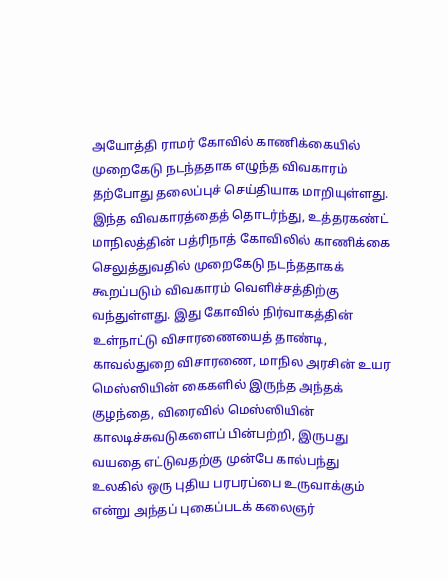அயோத்தி ராமர் கோவில் காணிக்கையில் முறைகேடு நடந்ததாக எழுந்த விவகாரம் தற்போது தலைப்புச் செய்தியாக மாறியுள்ளது.
இந்த விவகாரத்தைத் தொடர்ந்து, உத்தரகண்ட் மாநிலத்தின் பத்ரிநாத் கோவிலில் காணிக்கை செலுத்துவதில் முறைகேடு நடந்ததாகக் கூறப்படும் விவகாரம் வெளிச்சத்திற்கு வந்துள்ளது. இது கோவில் நிர்வாகத்தின் உள்நாட்டு விசாரணையைத் தாண்டி, காவல்துறை விசாரணை, மாநில அரசின் உயர
மெஸ்ஸியின் கைகளில் இருந்த அந்தக் குழந்தை, விரைவில் மெஸ்ஸியின் காலடிச்சுவடுகளைப் பின்பற்றி, இருபது வயதை எட்டுவதற்கு முன்பே கால்பந்து உலகில் ஒரு புதிய பரபரப்பை உருவாக்கும் என்று அந்தப் புகைப்படக் கலைஞர்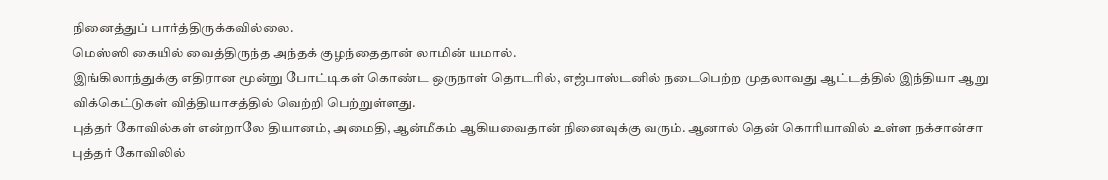நினைத்துப் பார்த்திருக்கவில்லை.
மெஸ்ஸி கையில் வைத்திருந்த அந்தக் குழந்தைதான் லாமின் யமால்.
இங்கிலாந்துக்கு எதிரான மூன்று போட்டிகள் கொண்ட ஒருநாள் தொடரில், எஜ்பாஸ்டனில் நடைபெற்ற முதலாவது ஆட்டத்தில் இந்தியா ஆறு விக்கெட்டுகள் வித்தியாசத்தில் வெற்றி பெற்றுள்ளது.
புத்தர் கோவில்கள் என்றாலே தியானம், அமைதி, ஆன்மீகம் ஆகியவைதான் நினைவுக்கு வரும். ஆனால் தென் கொரியாவில் உள்ள நக்சான்சா புத்தர் கோவிலில்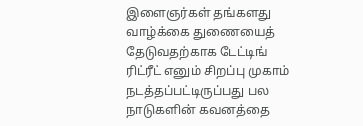இளைஞர்கள் தங்களது வாழ்க்கை துணையைத் தேடுவதற்காக டேட்டிங் ரிட்ரீட் எனும் சிறப்பு முகாம் நடத்தப்பட்டிருப்பது பல நாடுகளின் கவனத்தை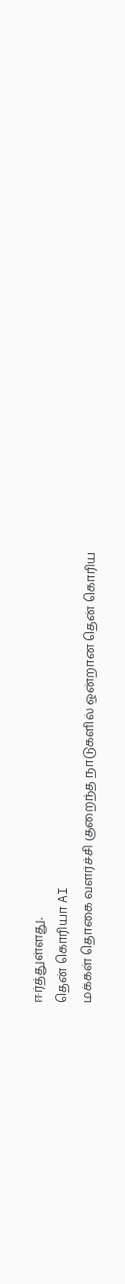ஈர்த்துள்ளது.
தென் கொரியா AI
மக்கள் தொகை வளர்ச்சி குறைந்த நாடுகளில் ஒன்றான தென் கொரிய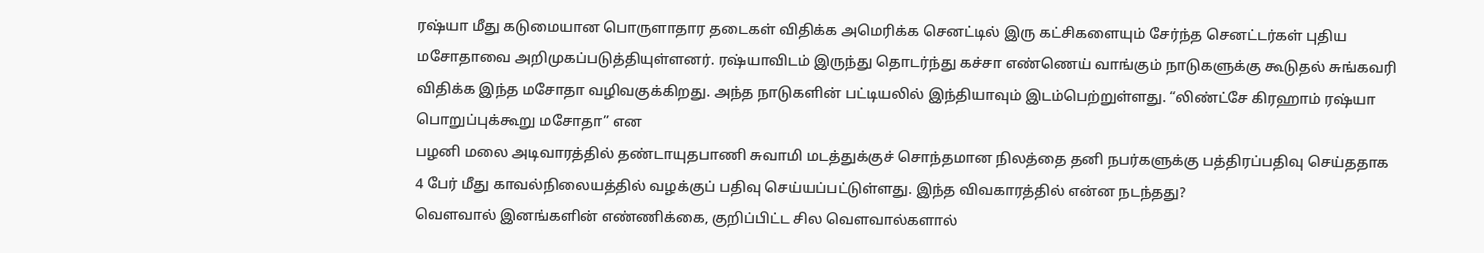ரஷ்யா மீது கடுமையான பொருளாதார தடைகள் விதிக்க அமெரிக்க செனட்டில் இரு கட்சிகளையும் சேர்ந்த செனட்டர்கள் புதிய மசோதாவை அறிமுகப்படுத்தியுள்ளனர். ரஷ்யாவிடம் இருந்து தொடர்ந்து கச்சா எண்ணெய் வாங்கும் நாடுகளுக்கு கூடுதல் சுங்கவரி விதிக்க இந்த மசோதா வழிவகுக்கிறது. அந்த நாடுகளின் பட்டியலில் இந்தியாவும் இடம்பெற்றுள்ளது. “லிண்ட்சே கிரஹாம் ரஷ்யா பொறுப்புக்கூறு மசோதா” என
பழனி மலை அடிவாரத்தில் தண்டாயுதபாணி சுவாமி மடத்துக்குச் சொந்தமான நிலத்தை தனி நபர்களுக்கு பத்திரப்பதிவு செய்ததாக 4 பேர் மீது காவல்நிலையத்தில் வழக்குப் பதிவு செய்யப்பட்டுள்ளது. இந்த விவகாரத்தில் என்ன நடந்தது?
வௌவால் இனங்களின் எண்ணிக்கை, குறிப்பிட்ட சில வௌவால்களால்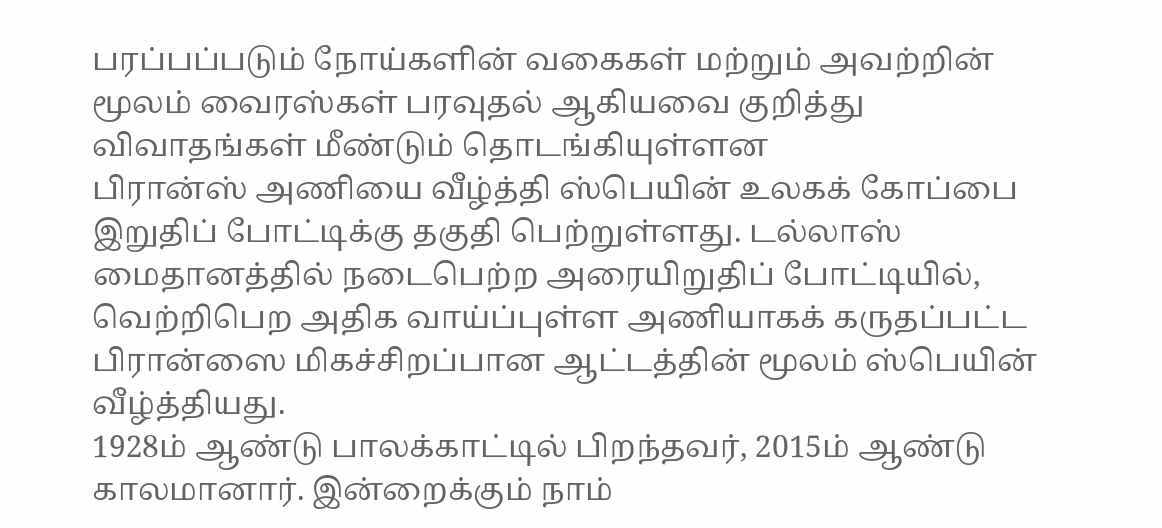பரப்பப்படும் நோய்களின் வகைகள் மற்றும் அவற்றின் மூலம் வைரஸ்கள் பரவுதல் ஆகியவை குறித்து விவாதங்கள் மீண்டும் தொடங்கியுள்ளன
பிரான்ஸ் அணியை வீழ்த்தி ஸ்பெயின் உலகக் கோப்பை இறுதிப் போட்டிக்கு தகுதி பெற்றுள்ளது. டல்லாஸ் மைதானத்தில் நடைபெற்ற அரையிறுதிப் போட்டியில், வெற்றிபெற அதிக வாய்ப்புள்ள அணியாகக் கருதப்பட்ட பிரான்ஸை மிகச்சிறப்பான ஆட்டத்தின் மூலம் ஸ்பெயின் வீழ்த்தியது.
1928ம் ஆண்டு பாலக்காட்டில் பிறந்தவர், 2015ம் ஆண்டு காலமானார். இன்றைக்கும் நாம்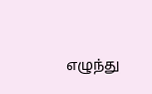எழுந்து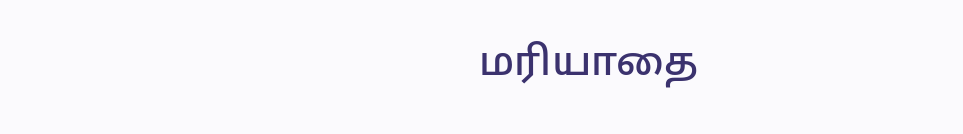மரியாதை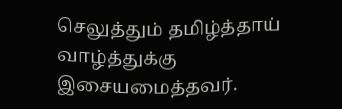செலுத்தும் தமிழ்த்தாய் வாழ்த்துக்கு இசையமைத்தவர்.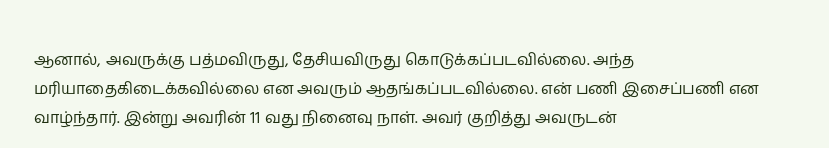ஆனால், அவருக்கு பத்மவிருது, தேசியவிருது கொடுக்கப்படவில்லை. அந்த மரியாதைகிடைக்கவில்லை என அவரும் ஆதங்கப்படவில்லை. என் பணி இசைப்பணி என வாழ்ந்தார். இன்று அவரின் 11 வது நினைவு நாள். அவர் குறித்து அவருடன்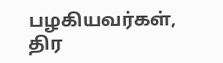பழகியவர்கள், திர